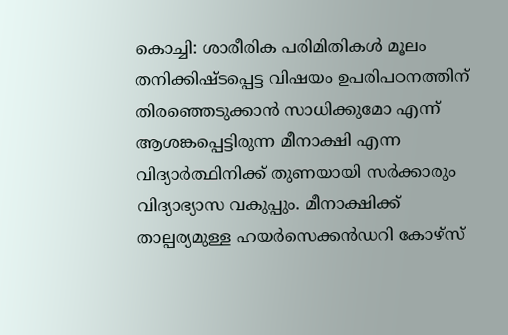കൊച്ചി: ശാരീരിക പരിമിതികൾ മൂലം തനിക്കിഷ്ടപ്പെട്ട വിഷയം ഉപരിപഠനത്തിന് തിരഞ്ഞെടുക്കാൻ സാധിക്കുമോ എന്ന് ആശങ്കപ്പെട്ടിരുന്ന മീനാക്ഷി എന്ന വിദ്യാർത്ഥിനിക്ക് തുണയായി സർക്കാരും വിദ്യാഭ്യാസ വകുപ്പും. മീനാക്ഷിക്ക് താല്പര്യമുള്ള ഹയർസെക്കൻഡറി കോഴ്സ്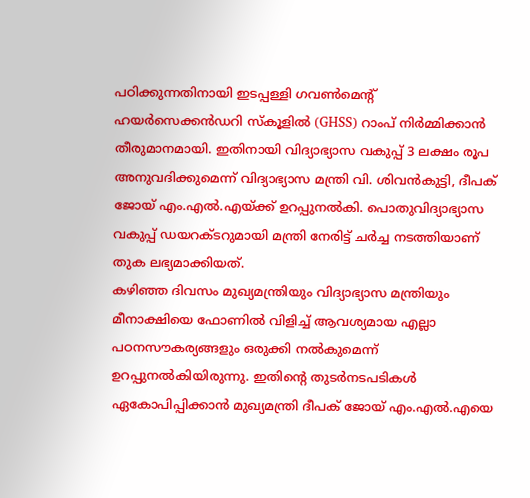പഠിക്കുന്നതിനായി ഇടപ്പള്ളി ഗവൺമെന്റ് ഹയർസെക്കൻഡറി സ്കൂളിൽ (GHSS) റാംപ് നിർമ്മിക്കാൻ തീരുമാനമായി. ഇതിനായി വിദ്യാഭ്യാസ വകുപ്പ് 3 ലക്ഷം രൂപ അനുവദിക്കുമെന്ന് വിദ്യാഭ്യാസ മന്ത്രി വി. ശിവൻകുട്ടി, ദീപക് ജോയ് എം.എൽ.എയ്ക്ക് ഉറപ്പുനൽകി. പൊതുവിദ്യാഭ്യാസ വകുപ്പ് ഡയറക്ടറുമായി മന്ത്രി നേരിട്ട് ചർച്ച നടത്തിയാണ് തുക ലഭ്യമാക്കിയത്.
കഴിഞ്ഞ ദിവസം മുഖ്യമന്ത്രിയും വിദ്യാഭ്യാസ മന്ത്രിയും മീനാക്ഷിയെ ഫോണിൽ വിളിച്ച് ആവശ്യമായ എല്ലാ പഠനസൗകര്യങ്ങളും ഒരുക്കി നൽകുമെന്ന് ഉറപ്പുനൽകിയിരുന്നു. ഇതിന്റെ തുടർനടപടികൾ ഏകോപിപ്പിക്കാൻ മുഖ്യമന്ത്രി ദീപക് ജോയ് എം.എൽ.എയെ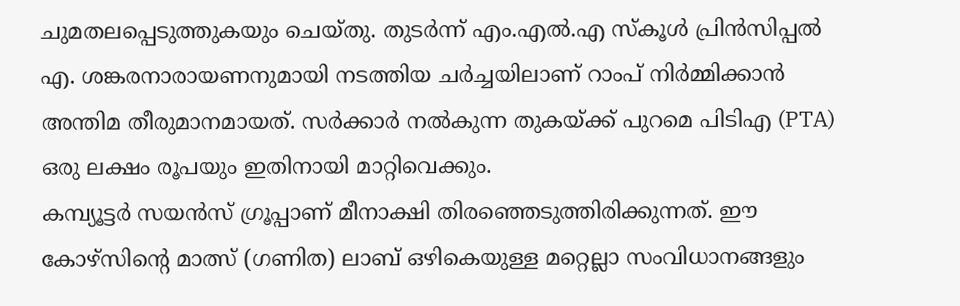ചുമതലപ്പെടുത്തുകയും ചെയ്തു. തുടർന്ന് എം.എൽ.എ സ്കൂൾ പ്രിൻസിപ്പൽ എ. ശങ്കരനാരായണനുമായി നടത്തിയ ചർച്ചയിലാണ് റാംപ് നിർമ്മിക്കാൻ അന്തിമ തീരുമാനമായത്. സർക്കാർ നൽകുന്ന തുകയ്ക്ക് പുറമെ പിടിഎ (PTA) ഒരു ലക്ഷം രൂപയും ഇതിനായി മാറ്റിവെക്കും.
കമ്പ്യൂട്ടർ സയൻസ് ഗ്രൂപ്പാണ് മീനാക്ഷി തിരഞ്ഞെടുത്തിരിക്കുന്നത്. ഈ കോഴ്സിന്റെ മാത്സ് (ഗണിത) ലാബ് ഒഴികെയുള്ള മറ്റെല്ലാ സംവിധാനങ്ങളും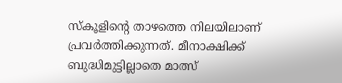സ്കൂളിന്റെ താഴത്തെ നിലയിലാണ് പ്രവർത്തിക്കുന്നത്. മീനാക്ഷിക്ക് ബുദ്ധിമുട്ടില്ലാതെ മാത്സ്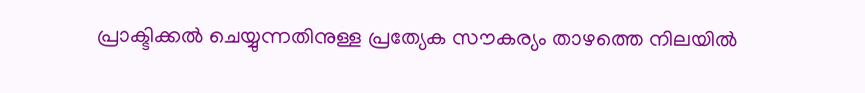പ്രാക്ടിക്കൽ ചെയ്യുന്നതിനുള്ള പ്രത്യേക സൗകര്യം താഴത്തെ നിലയിൽ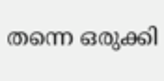തന്നെ ഒരുക്കി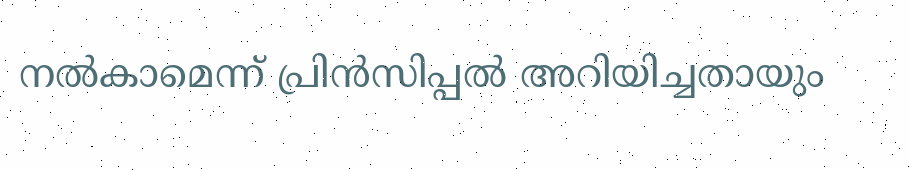നൽകാമെന്ന് പ്രിൻസിപ്പൽ അറിയിച്ചതായും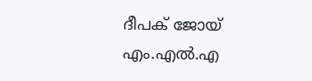ദീപക് ജോയ് എം.എൽ.എ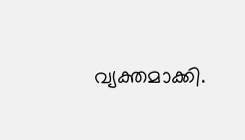വ്യക്തമാക്കി.